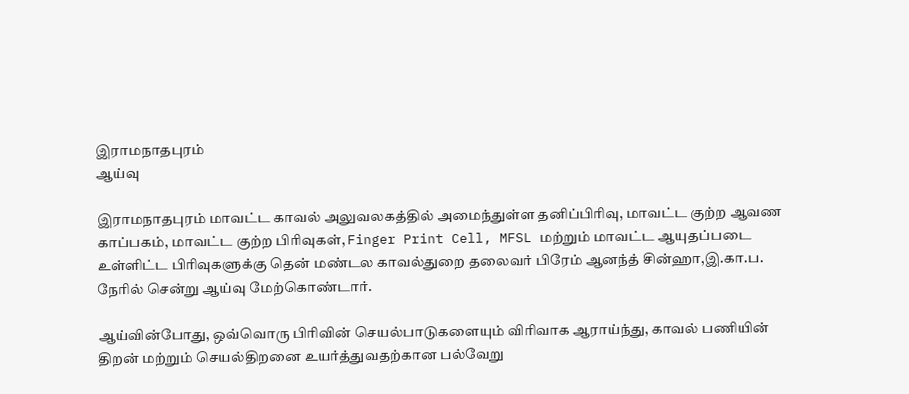இராமநாதபுரம்
ஆய்வு

இராமநாதபுரம் மாவட்ட காவல் அலுவலகத்தில் அமைந்துள்ள தனிப்பிரிவு, மாவட்ட குற்ற ஆவண காப்பகம், மாவட்ட குற்ற பிரிவுகள், Finger Print Cell, MFSL மற்றும் மாவட்ட ஆயுதப்படை உள்ளிட்ட பிரிவுகளுக்கு தென் மண்டல காவல்துறை தலைவர் பிரேம் ஆனந்த் சின்ஹா,இ.கா.ப. நேரில் சென்று ஆய்வு மேற்கொண்டார்.

ஆய்வின்போது, ஒவ்வொரு பிரிவின் செயல்பாடுகளையும் விரிவாக ஆராய்ந்து, காவல் பணியின் திறன் மற்றும் செயல்திறனை உயர்த்துவதற்கான பல்வேறு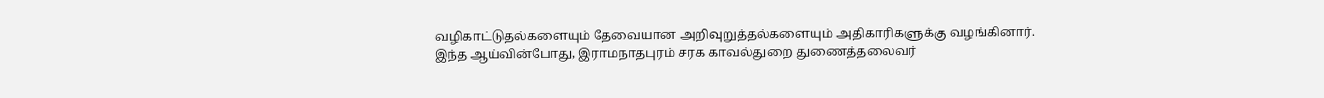வழிகாட்டுதல்களையும் தேவையான அறிவுறுத்தல்களையும் அதிகாரிகளுக்கு வழங்கினார்.
இந்த ஆய்வின்போது, இராமநாதபுரம் சரக காவல்துறை துணைத்தலைவர்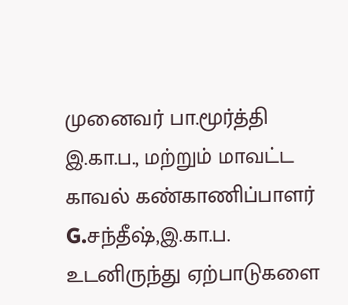முனைவர் பா.மூர்த்தி இ.கா.ப., மற்றும் மாவட்ட காவல் கண்காணிப்பாளர் G.சந்தீஷ்,இ.கா.ப. உடனிருந்து ஏற்பாடுகளை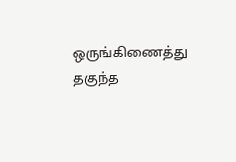ஒருங்கிணைத்து தகுந்த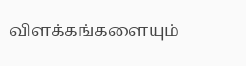விளக்கங்களையும்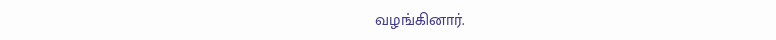வழங்கினார்.